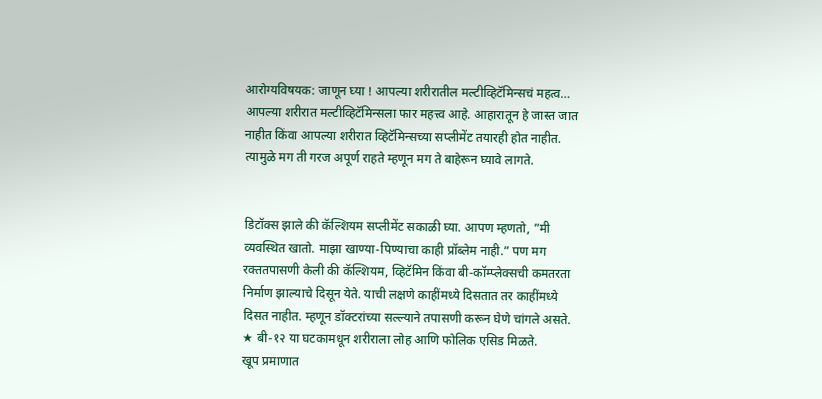आरोग्यविषयक: जाणून घ्या ! आपल्या शरीरातील मल्टीव्हिटॅमिन्सचं महत्व…
आपल्या शरीरात मल्टीव्हिटॅमिन्सला फार महत्त्व आहे. आहारातून हे जास्त जात नाहीत किंवा आपल्या शरीरात व्हिटॅमिन्सच्या सप्लीमेंट तयारही होत नाहीत. त्यामुळे मग ती गरज अपूर्ण राहते म्हणून मग ते बाहेरून घ्यावे लागते.


डिटॉक्स झाले की कॅल्शियम सप्लीमेंट सकाळी घ्या. आपण म्हणतो, ”मी व्यवस्थित खातो. माझा खाण्या-पिण्याचा काही प्रॉब्लेम नाही.” पण मग रक्ततपासणी केली की कॅल्शियम, व्हिटॅमिन किंवा बी-कॉम्प्लेक्सची कमतरता निर्माण झाल्याचे दिसून येते. याची लक्षणे काहींमध्ये दिसतात तर काहींमध्ये दिसत नाहीत. म्हणून डॉक्टरांच्या सल्ल्याने तपासणी करून घेणे चांगले असते.
★ बी-१२ या घटकामधून शरीराला लोह आणि फोलिक एसिड मिळते.
खूप प्रमाणात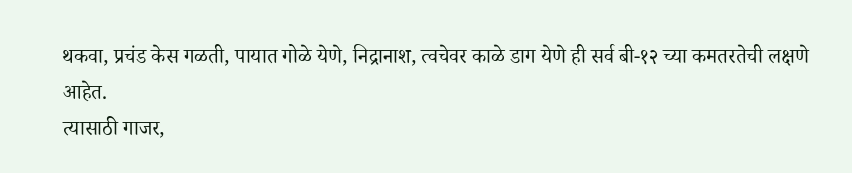थकवा, प्रचंड केस गळती, पायात गोळे येणे, निद्रानाश, त्वचेवर काळे डाग येणे ही सर्व बी-१२ च्या कमतरतेची लक्षणे आहेत.
त्यासाठी गाजर,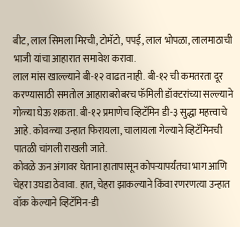बीट, लाल सिमला मिरची, टोमॅटो, पपई, लाल भोपळा, लालमाठाची भाजी यांचा आहारात समावेश करावा.
लाल मांस खाल्ल्याने बी-१२ वाढत नाही. बी-१२ ची कमतरता दूर करण्यासाठी समतोल आहाराबरोबरच फॅमिली डॉक्टरांच्या सल्ल्याने गोळ्या घेऊ शकता. बी-१२ प्रमाणेच व्हिटॅमिन डी-३ सुद्धा महत्त्वाचे आहे. कोवळ्या उन्हात फिरायला, चालायला गेल्याने व्हिटॅमिनची पातळी चांगली राखली जाते.
कोवळे ऊन अंगावर घेताना हातापासून कोपऱ्यापर्यंतचा भाग आणि चेहरा उघडा ठेवावा. हात, चेहरा झाकल्याने किंवा रणरणत्या उन्हात वॉक केल्याने व्हिटॅमिन-डी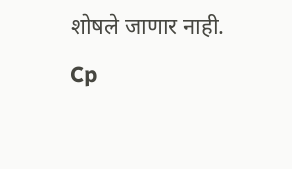शोषले जाणार नाही.
Cp